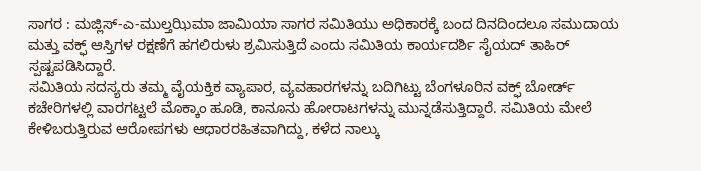ಸಾಗರ : ಮಜ್ಲಿಸ್-ಎ-ಮುಲ್ತಝಿಮಾ ಜಾಮಿಯಾ ಸಾಗರ ಸಮಿತಿಯು ಅಧಿಕಾರಕ್ಕೆ ಬಂದ ದಿನದಿಂದಲೂ ಸಮುದಾಯ ಮತ್ತು ವಕ್ಫ್ ಆಸ್ತಿಗಳ ರಕ್ಷಣೆಗೆ ಹಗಲಿರುಳು ಶ್ರಮಿಸುತ್ತಿದೆ ಎಂದು ಸಮಿತಿಯ ಕಾರ್ಯದರ್ಶಿ ಸೈಯದ್ ತಾಹಿರ್ ಸ್ಪಷ್ಟಪಡಿಸಿದ್ದಾರೆ.
ಸಮಿತಿಯ ಸದಸ್ಯರು ತಮ್ಮ ವೈಯಕ್ತಿಕ ವ್ಯಾಪಾರ, ವ್ಯವಹಾರಗಳನ್ನು ಬದಿಗಿಟ್ಟು ಬೆಂಗಳೂರಿನ ವಕ್ಫ್ ಬೋರ್ಡ್ ಕಚೇರಿಗಳಲ್ಲಿ ವಾರಗಟ್ಟಲೆ ಮೊಕ್ಕಾಂ ಹೂಡಿ, ಕಾನೂನು ಹೋರಾಟಗಳನ್ನು ಮುನ್ನಡೆಸುತ್ತಿದ್ದಾರೆ. ಸಮಿತಿಯ ಮೇಲೆ ಕೇಳಿಬರುತ್ತಿರುವ ಆರೋಪಗಳು ಆಧಾರರಹಿತವಾಗಿದ್ದು, ಕಳೆದ ನಾಲ್ಕು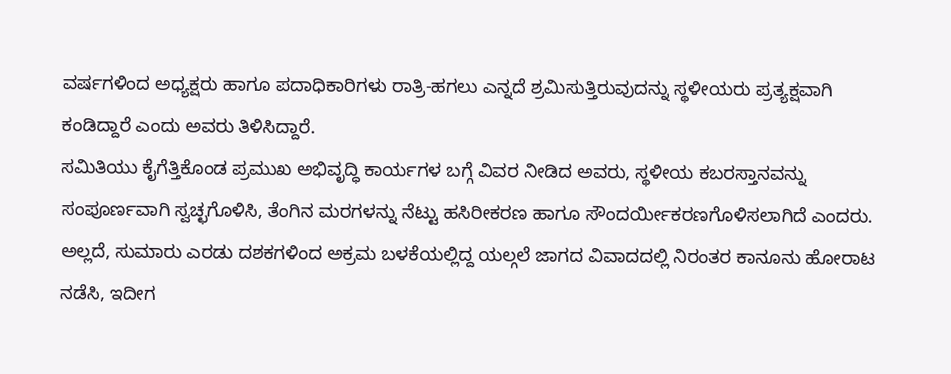ವರ್ಷಗಳಿಂದ ಅಧ್ಯಕ್ಷರು ಹಾಗೂ ಪದಾಧಿಕಾರಿಗಳು ರಾತ್ರಿ-ಹಗಲು ಎನ್ನದೆ ಶ್ರಮಿಸುತ್ತಿರುವುದನ್ನು ಸ್ಥಳೀಯರು ಪ್ರತ್ಯಕ್ಷವಾಗಿ ಕಂಡಿದ್ದಾರೆ ಎಂದು ಅವರು ತಿಳಿಸಿದ್ದಾರೆ.
ಸಮಿತಿಯು ಕೈಗೆತ್ತಿಕೊಂಡ ಪ್ರಮುಖ ಅಭಿವೃದ್ಧಿ ಕಾರ್ಯಗಳ ಬಗ್ಗೆ ವಿವರ ನೀಡಿದ ಅವರು, ಸ್ಥಳೀಯ ಕಬರಸ್ತಾನವನ್ನು ಸಂಪೂರ್ಣವಾಗಿ ಸ್ವಚ್ಛಗೊಳಿಸಿ, ತೆಂಗಿನ ಮರಗಳನ್ನು ನೆಟ್ಟು ಹಸಿರೀಕರಣ ಹಾಗೂ ಸೌಂದರ್ಯೀಕರಣಗೊಳಿಸಲಾಗಿದೆ ಎಂದರು.
ಅಲ್ಲದೆ, ಸುಮಾರು ಎರಡು ದಶಕಗಳಿಂದ ಅಕ್ರಮ ಬಳಕೆಯಲ್ಲಿದ್ದ ಯಲ್ಗಲೆ ಜಾಗದ ವಿವಾದದಲ್ಲಿ ನಿರಂತರ ಕಾನೂನು ಹೋರಾಟ ನಡೆಸಿ, ಇದೀಗ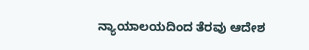ನ್ಯಾಯಾಲಯದಿಂದ ತೆರವು ಆದೇಶ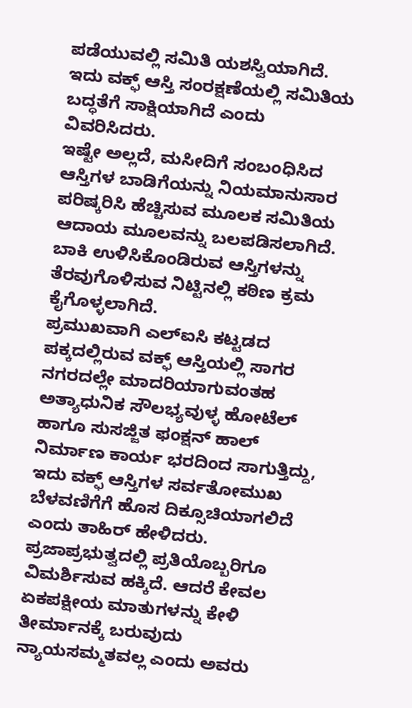ಪಡೆಯುವಲ್ಲಿ ಸಮಿತಿ ಯಶಸ್ವಿಯಾಗಿದೆ. ಇದು ವಕ್ಫ್ ಆಸ್ತಿ ಸಂರಕ್ಷಣೆಯಲ್ಲಿ ಸಮಿತಿಯ ಬದ್ಧತೆಗೆ ಸಾಕ್ಷಿಯಾಗಿದೆ ಎಂದು ವಿವರಿಸಿದರು.
ಇಷ್ಟೇ ಅಲ್ಲದೆ, ಮಸೀದಿಗೆ ಸಂಬಂಧಿಸಿದ ಆಸ್ತಿಗಳ ಬಾಡಿಗೆಯನ್ನು ನಿಯಮಾನುಸಾರ ಪರಿಷ್ಕರಿಸಿ ಹೆಚ್ಚಿಸುವ ಮೂಲಕ ಸಮಿತಿಯ ಆದಾಯ ಮೂಲವನ್ನು ಬಲಪಡಿಸಲಾಗಿದೆ. ಬಾಕಿ ಉಳಿಸಿಕೊಂಡಿರುವ ಆಸ್ತಿಗಳನ್ನು ತೆರವುಗೊಳಿಸುವ ನಿಟ್ಟಿನಲ್ಲಿ ಕಠಿಣ ಕ್ರಮ ಕೈಗೊಳ್ಳಲಾಗಿದೆ.
ಪ್ರಮುಖವಾಗಿ ಎಲ್ಐಸಿ ಕಟ್ಟಡದ ಪಕ್ಕದಲ್ಲಿರುವ ವಕ್ಫ್ ಆಸ್ತಿಯಲ್ಲಿ ಸಾಗರ ನಗರದಲ್ಲೇ ಮಾದರಿಯಾಗುವಂತಹ ಅತ್ಯಾಧುನಿಕ ಸೌಲಭ್ಯವುಳ್ಳ ಹೋಟೆಲ್ ಹಾಗೂ ಸುಸಜ್ಜಿತ ಫಂಕ್ಷನ್ ಹಾಲ್ ನಿರ್ಮಾಣ ಕಾರ್ಯ ಭರದಿಂದ ಸಾಗುತ್ತಿದ್ದು, ಇದು ವಕ್ಫ್ ಆಸ್ತಿಗಳ ಸರ್ವತೋಮುಖ ಬೆಳವಣಿಗೆಗೆ ಹೊಸ ದಿಕ್ಸೂಚಿಯಾಗಲಿದೆ ಎಂದು ತಾಹಿರ್ ಹೇಳಿದರು.
ಪ್ರಜಾಪ್ರಭುತ್ವದಲ್ಲಿ ಪ್ರತಿಯೊಬ್ಬರಿಗೂ ವಿಮರ್ಶಿಸುವ ಹಕ್ಕಿದೆ. ಆದರೆ ಕೇವಲ ಏಕಪಕ್ಷೀಯ ಮಾತುಗಳನ್ನು ಕೇಳಿ ತೀರ್ಮಾನಕ್ಕೆ ಬರುವುದು ನ್ಯಾಯಸಮ್ಮತವಲ್ಲ ಎಂದು ಅವರು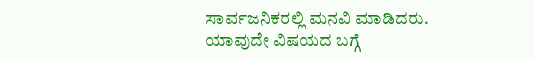ಸಾರ್ವಜನಿಕರಲ್ಲಿ ಮನವಿ ಮಾಡಿದರು. ಯಾವುದೇ ವಿಷಯದ ಬಗ್ಗೆ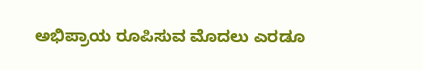ಅಭಿಪ್ರಾಯ ರೂಪಿಸುವ ಮೊದಲು ಎರಡೂ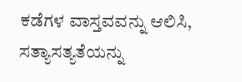ಕಡೆಗಳ ವಾಸ್ತವವನ್ನು ಆಲಿಸಿ, ಸತ್ಯಾಸತ್ಯತೆಯನ್ನು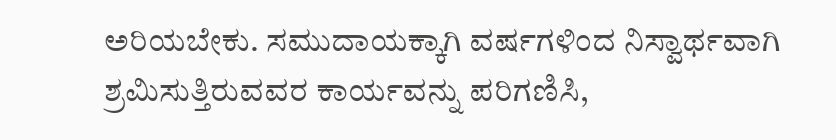ಅರಿಯಬೇಕು. ಸಮುದಾಯಕ್ಕಾಗಿ ವರ್ಷಗಳಿಂದ ನಿಸ್ವಾರ್ಥವಾಗಿ ಶ್ರಮಿಸುತ್ತಿರುವವರ ಕಾರ್ಯವನ್ನು ಪರಿಗಣಿಸಿ,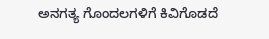ಅನಗತ್ಯ ಗೊಂದಲಗಳಿಗೆ ಕಿವಿಗೊಡದೆ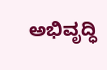ಅಭಿವೃದ್ಧಿ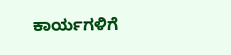ಕಾರ್ಯಗಳಿಗೆ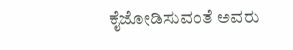ಕೈಜೋಡಿಸುವಂತೆ ಅವರು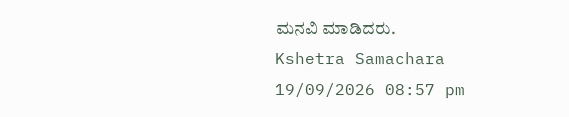ಮನವಿ ಮಾಡಿದರು.
Kshetra Samachara
19/09/2026 08:57 pm